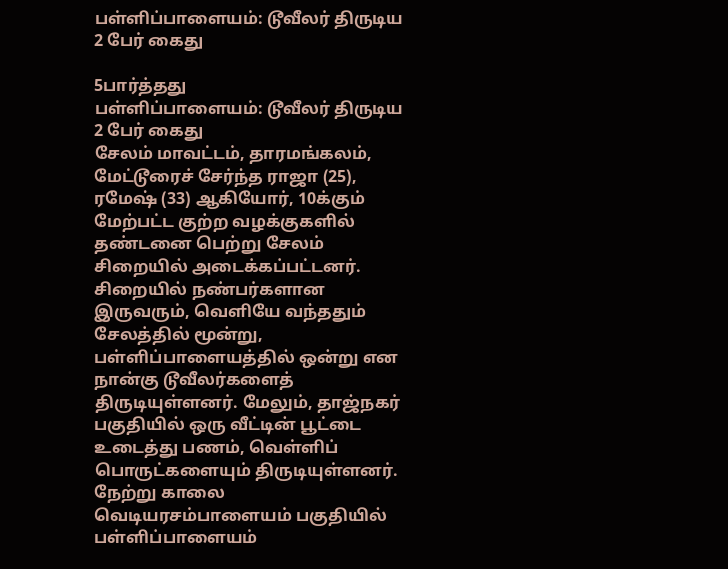பள்ளிப்பாளையம்: டூவீலர் திருடிய 2 பேர் கைது

5பார்த்தது
பள்ளிப்பாளையம்: டூவீலர் திருடிய 2 பேர் கைது
சேலம் மாவட்டம், தாரமங்கலம், மேட்டூரைச் சேர்ந்த ராஜா (25), ரமேஷ் (33) ஆகியோர், 10க்கும் மேற்பட்ட குற்ற வழக்குகளில் தண்டனை பெற்று சேலம் சிறையில் அடைக்கப்பட்டனர். சிறையில் நண்பர்களான இருவரும், வெளியே வந்ததும் சேலத்தில் மூன்று, பள்ளிப்பாளையத்தில் ஒன்று என நான்கு டூவீலர்களைத் திருடியுள்ளனர். மேலும், தாஜ்நகர் பகுதியில் ஒரு வீட்டின் பூட்டை உடைத்து பணம், வெள்ளிப் பொருட்களையும் திருடியுள்ளனர். நேற்று காலை வெடியரசம்பாளையம் பகுதியில் பள்ளிப்பாளையம்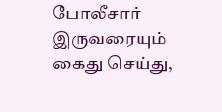போலீசார் இருவரையும் கைது செய்து,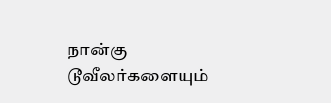நான்கு டூவீலர்களையும்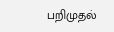பறிமுதல்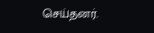செய்தனர்.